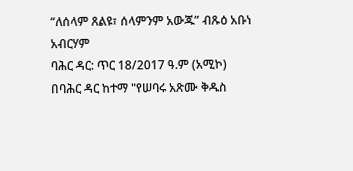“ለሰላም ጸልዩ፣ ሰላምንም አውጁ” ብጹዕ አቡነ አብርሃም
ባሕር ዳር: ጥር 18/2017 ዓ.ም (አሚኮ) በባሕር ዳር ከተማ "የሠባሩ አጽሙ ቅዱስ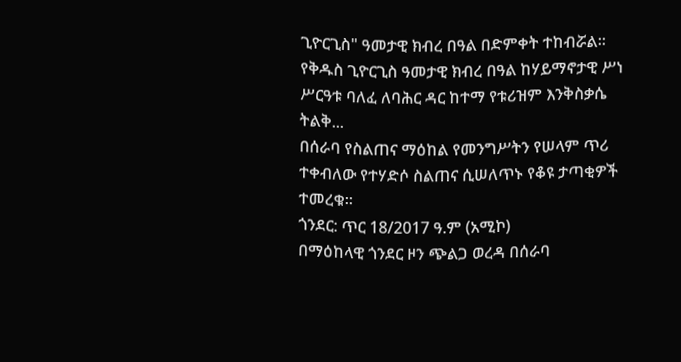ጊዮርጊስ" ዓመታዊ ክብረ በዓል በድምቀት ተከብሯል።
የቅዱስ ጊዮርጊስ ዓመታዊ ክብረ በዓል ከሃይማኖታዊ ሥነ ሥርዓቱ ባለፈ ለባሕር ዳር ከተማ የቱሪዝም እንቅስቃሴ ትልቅ...
በሰራባ የስልጠና ማዕከል የመንግሥትን የሠላም ጥሪ ተቀብለው የተሃድሶ ስልጠና ሲሠለጥኑ የቆዩ ታጣቂዎች ተመረቁ።
ጎንደር: ጥር 18/2017 ዓ.ም (አሚኮ)
በማዕከላዊ ጎንደር ዞን ጭልጋ ወረዳ በሰራባ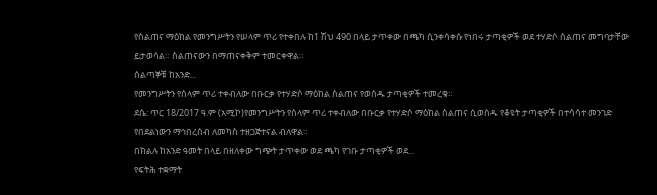የስልጠና ማዕከል የመንግሥትን የሠላም ጥሪ የተቀበሉ ከ1 ሽህ 490 በላይ ታጥቀው በጫካ ሲንቀሳቀሱ የነበሩ ታጣቂዎች ወደ ተሃድሶ ስልጠና መግባታቸው ይታወሳል። ስልጠናውን በማጠናቀቅም ተመርቀዋል።
ሰልጣኞቹ ከአንድ...
የመንግሥትን የሰላም ጥሪ ተቀብለው በቡርቃ የተሃድሶ ማዕከል ስልጠና የወሰዱ ታጣቂዎች ተመረቁ።
ደሴ: ጥር 18/2017 ዓ.ም (አሚኮ)የመንግሥትን የሰላም ጥሪ ተቀብለው በቡርቃ የተሃድሶ ማዕከል ስልጠና ሲወስዱ የቆዩት ታጣቂዎች በተሳሳተ መንገድ የበደልነውን ማኅበረሰብ ለመካስ ተዘጋጅተናል ብለዋል።
በክልሉ ከአንድ ዓመት በላይ በዘለቀው ግጭት ታጥቀው ወደ ጫካ የገቡ ታጣቂዎች ወደ...
የፍትሕ ተቋማት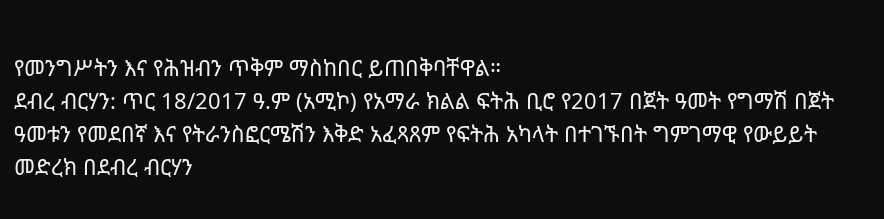የመንግሥትን እና የሕዝብን ጥቅም ማስከበር ይጠበቅባቸዋል።
ደብረ ብርሃን: ጥር 18/2017 ዓ.ም (አሚኮ) የአማራ ክልል ፍትሕ ቢሮ የ2017 በጀት ዓመት የግማሽ በጀት ዓመቱን የመደበኛ እና የትራንስፎርሜሽን እቅድ አፈጻጸም የፍትሕ አካላት በተገኙበት ግምገማዊ የውይይት መድረክ በደብረ ብርሃን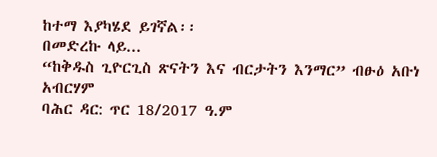ከተማ እያካሄደ ይገኛል፡፡
በመድረኩ ላይ...
“ከቅዱስ ጊዮርጊስ ጽናትን እና ብርታትን እንማር” ብፁዕ አቡነ አብርሃም
ባሕር ዳር: ጥር 18/2017 ዓ.ም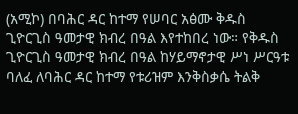(አሚኮ) በባሕር ዳር ከተማ የሠባር አፅሙ ቅዱስ ጊዮርጊስ ዓመታዊ ክብረ በዓል እየተከበረ ነው። የቅዱስ ጊዮርጊስ ዓመታዊ ክብረ በዓል ከሃይማኖታዊ ሥነ ሥርዓቱ ባለፈ ለባሕር ዳር ከተማ የቱሪዝም እንቅስቃሴ ትልቅ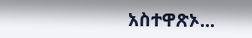አስተዋጽኦ...